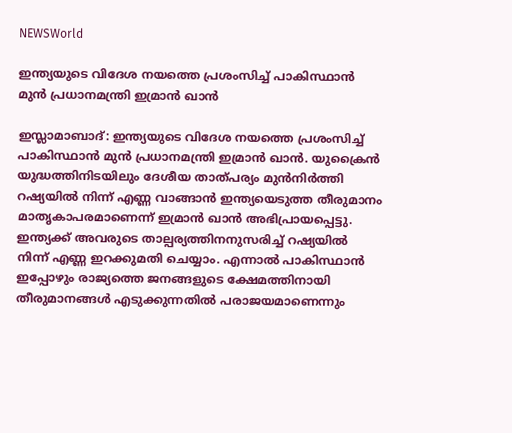NEWSWorld

ഇന്ത്യയുടെ വിദേശ നയത്തെ പ്രശംസിച്ച് പാകിസ്ഥാൻ മുൻ പ്രധാനമന്ത്രി ഇമ്രാന്‍ ഖാന്‍

ഇസ്ലാമാബാദ്: ഇന്ത്യയുടെ വിദേശ നയത്തെ പ്രശംസിച്ച് പാകിസ്ഥാൻ മുൻ പ്രധാനമന്ത്രി ഇമ്രാന്‍ ഖാന്‍. യുക്രൈന്‍ യുദ്ധത്തിനിടയിലും ദേശീയ താത്പര്യം മുന്‍നിര്‍ത്തി റഷ്യയില്‍ നിന്ന് എണ്ണ വാങ്ങാന്‍ ഇന്ത്യയെടുത്ത തീരുമാനം മാതൃകാപരമാണെന്ന് ഇമ്രാൻ ഖാൻ അഭിപ്രായപ്പെട്ടു. ഇന്ത്യക്ക് അവരുടെ താല്പര്യത്തിനനുസരിച്ച് റഷ്യയില്‍ നിന്ന് എണ്ണ ഇറക്കുമതി ചെയ്യാം. എന്നാല്‍ പാകിസ്ഥാൻ ഇപ്പോഴും രാജ്യത്തെ ജനങ്ങളുടെ ക്ഷേമത്തിനായി തീരുമാനങ്ങള്‍ എടുക്കുന്നതില്‍ പരാജയമാണെന്നും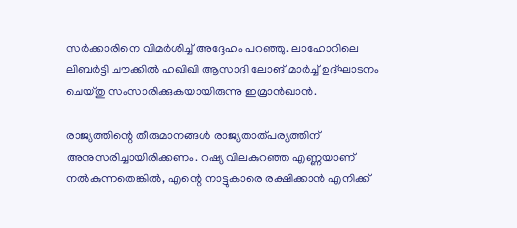സർക്കാരിനെ വിമർശിച്ച് അദ്ദേഹം പറഞ്ഞു. ലാഹോറിലെ ലിബര്‍ട്ടി ചൗക്കില്‍ ഹഖിഖി ആസാദി ലോങ് മാര്‍ച്ച് ഉദ്ഘാടനം ചെയ്തു സംസാരിക്കുകയായിരുന്നു ഇമ്രാൻഖാൻ.

രാജ്യത്തിന്റെ തീരുമാനങ്ങള്‍ രാജ്യതാത്പര്യത്തിന് അനുസരിച്ചായിരിക്കണം. റഷ്യ വിലകുറഞ്ഞ എണ്ണയാണ് നല്‍കുന്നതെങ്കില്‍, എന്റെ നാട്ടുകാരെ രക്ഷിക്കാന്‍ എനിക്ക്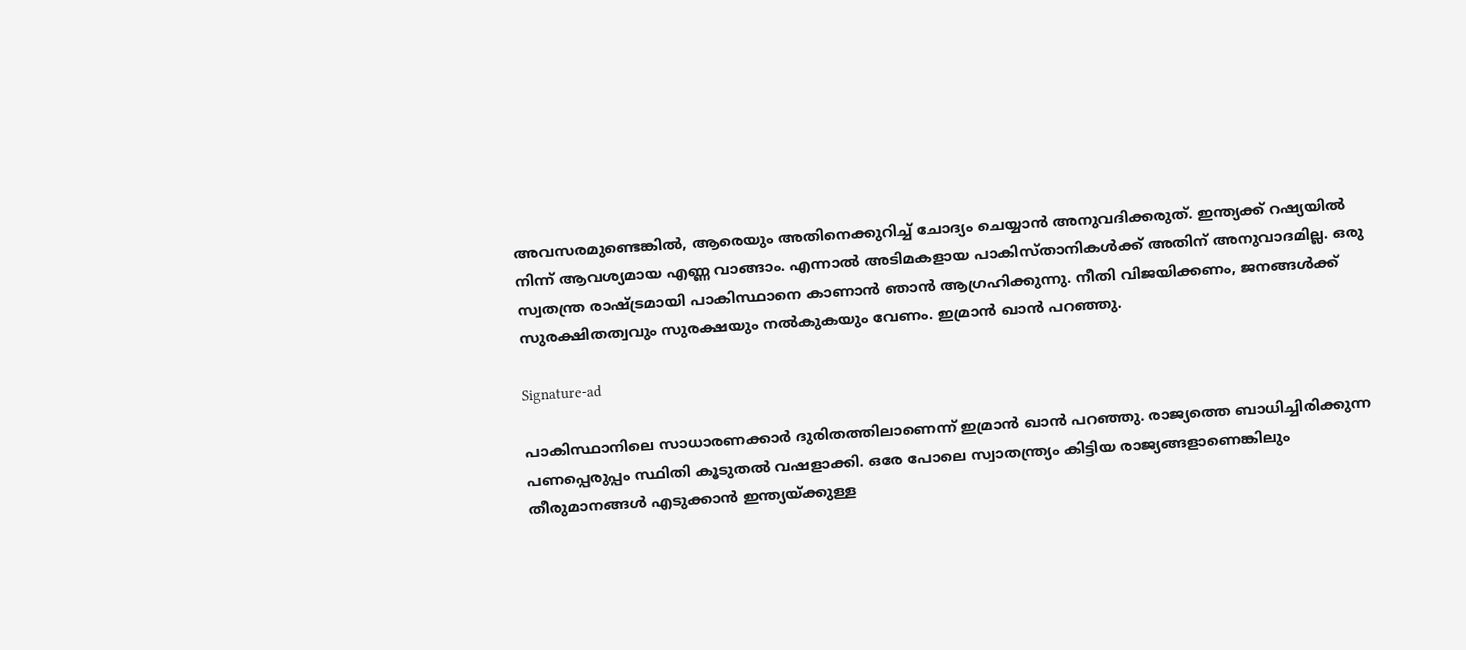അവസരമുണ്ടെങ്കില്‍, ആരെയും അതിനെക്കുറിച്ച് ചോദ്യം ചെയ്യാൻ അനുവദിക്കരുത്. ഇന്ത്യക്ക് റഷ്യയില്‍ നിന്ന് ആവശ്യമായ എണ്ണ വാങ്ങാം. എന്നാല്‍ അടിമകളായ പാകിസ്താനികൾക്ക് അതിന് അനുവാദമില്ല. ഒരു സ്വതന്ത്ര രാഷ്ട്രമായി പാകിസ്ഥാനെ കാണാന്‍ ഞാന്‍ ആഗ്രഹിക്കുന്നു. നീതി വിജയിക്കണം, ജനങ്ങള്‍ക്ക് സുരക്ഷിതത്വവും സുരക്ഷയും നല്‍കുകയും വേണം. ഇമ്രാന്‍ ഖാൻ പറഞ്ഞു.

Signature-ad

പാകിസ്ഥാനിലെ സാധാരണക്കാര്‍ ദുരിതത്തിലാണെന്ന് ഇമ്രാൻ ഖാൻ പറഞ്ഞു. രാജ്യത്തെ ബാധിച്ചിരിക്കുന്ന പണപ്പെരുപ്പം സ്ഥിതി കൂടുതല്‍ വഷളാക്കി. ഒരേ പോലെ സ്വാതന്ത്ര്യം കിട്ടിയ രാജ്യങ്ങളാണെങ്കിലും തീരുമാനങ്ങള്‍ എടുക്കാന്‍ ഇന്ത്യയ്ക്കുള്ള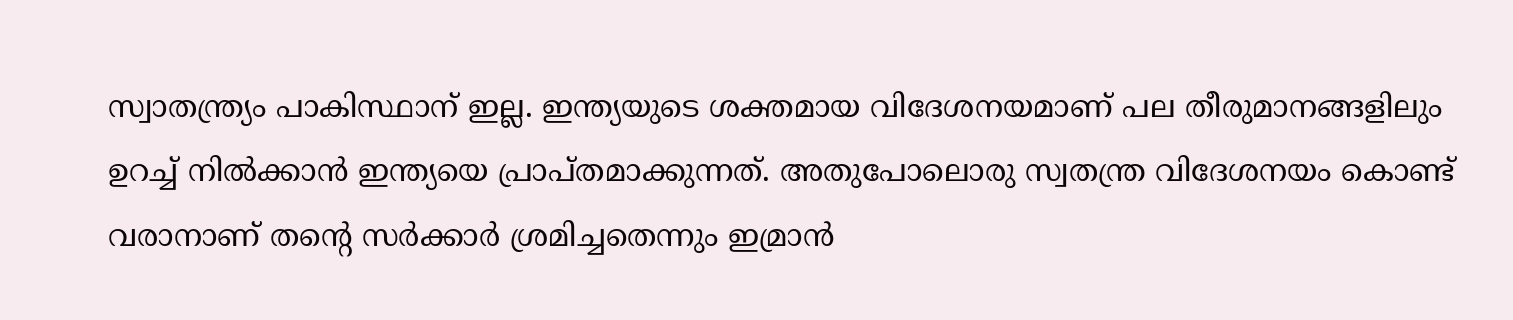സ്വാതന്ത്ര്യം പാകിസ്ഥാന് ഇല്ല. ഇന്ത്യയുടെ ശക്തമായ വിദേശനയമാണ് പല തീരുമാനങ്ങളിലും ഉറച്ച് നില്‍ക്കാൻ ഇന്ത്യയെ പ്രാപ്തമാക്കുന്നത്. അതുപോലൊരു സ്വതന്ത്ര വിദേശനയം കൊണ്ട് വരാനാണ് തന്റെ സര്‍ക്കാര്‍ ശ്രമിച്ചതെന്നും ഇമ്രാന്‍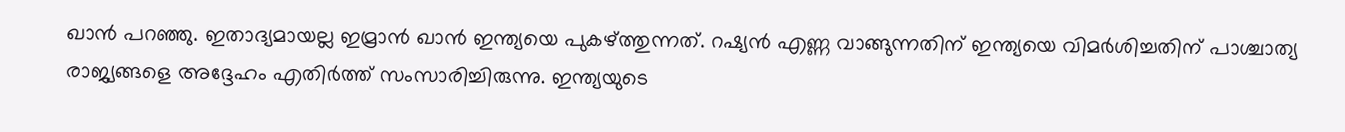ഖാന്‍ പറഞ്ഞു. ഇതാദ്യമായല്ല ഇമ്രാൻ ഖാൻ ഇന്ത്യയെ പുകഴ്ത്തുന്നത്. റഷ്യൻ എണ്ണ വാങ്ങുന്നതിന് ഇന്ത്യയെ വിമർശിച്ചതിന് പാശ്ചാത്യ രാജ്യങ്ങളെ അദ്ദേഹം എതിർത്ത് സംസാരിച്ചിരുന്നു. ഇന്ത്യയുടെ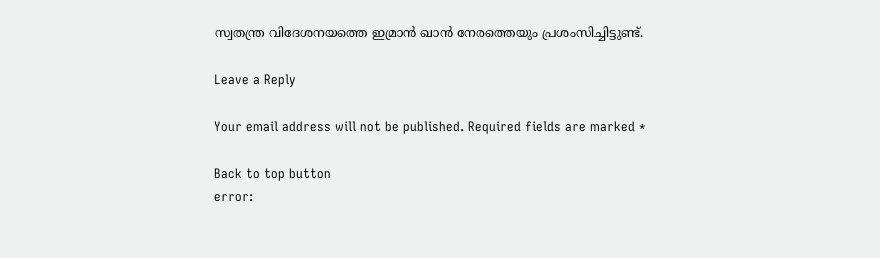സ്വതന്ത്ര വിദേശനയത്തെ ഇമ്രാൻ ഖാൻ നേരത്തെയും പ്രശംസിച്ചിട്ടുണ്ട്.

Leave a Reply

Your email address will not be published. Required fields are marked *

Back to top button
error: